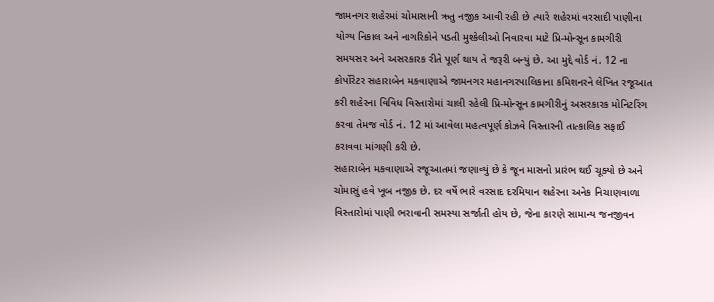જામનગર શહેરમાં ચોમાસાની ઋતુ નજીક આવી રહી છે ત્યારે શહેરમાં વરસાદી પાણીના યોગ્ય નિકાલ અને નાગરિકોને પડતી મુશ્કેલીઓ નિવારવા માટે પ્રિ-મોન્સૂન કામગીરી સમયસર અને અસરકારક રીતે પૂર્ણ થાય તે જરૂરી બન્યું છે. આ મુદ્દે વોર્ડ નં. 12 ના કોર્પોરેટર સહારાબેન મકવાણાએ જામનગર મહાનગરપાલિકાના કમિશનરને લેખિત રજૂઆત કરી શહેરના વિવિધ વિસ્તારોમાં ચાલી રહેલી પ્રિ-મોન્સૂન કામગીરીનું અસરકારક મોનિટરિંગ કરવા તેમજ વોર્ડ નં. 12 માં આવેલા મહત્વપૂર્ણ કોઝવે વિસ્તારની તાત્કાલિક સફાઈ કરાવવા માંગણી કરી છે.
સહારાબેન મકવાણાએ રજૂઆતમાં જણાવ્યું છે કે જૂન માસનો પ્રારંભ થઈ ચૂક્યો છે અને ચોમાસું હવે ખૂબ નજીક છે. દર વર્ષે ભારે વરસાદ દરમિયાન શહેરના અનેક નિચાણવાળા વિસ્તારોમાં પાણી ભરાવાની સમસ્યા સર્જાતી હોય છે, જેના કારણે સામાન્ય જનજીવન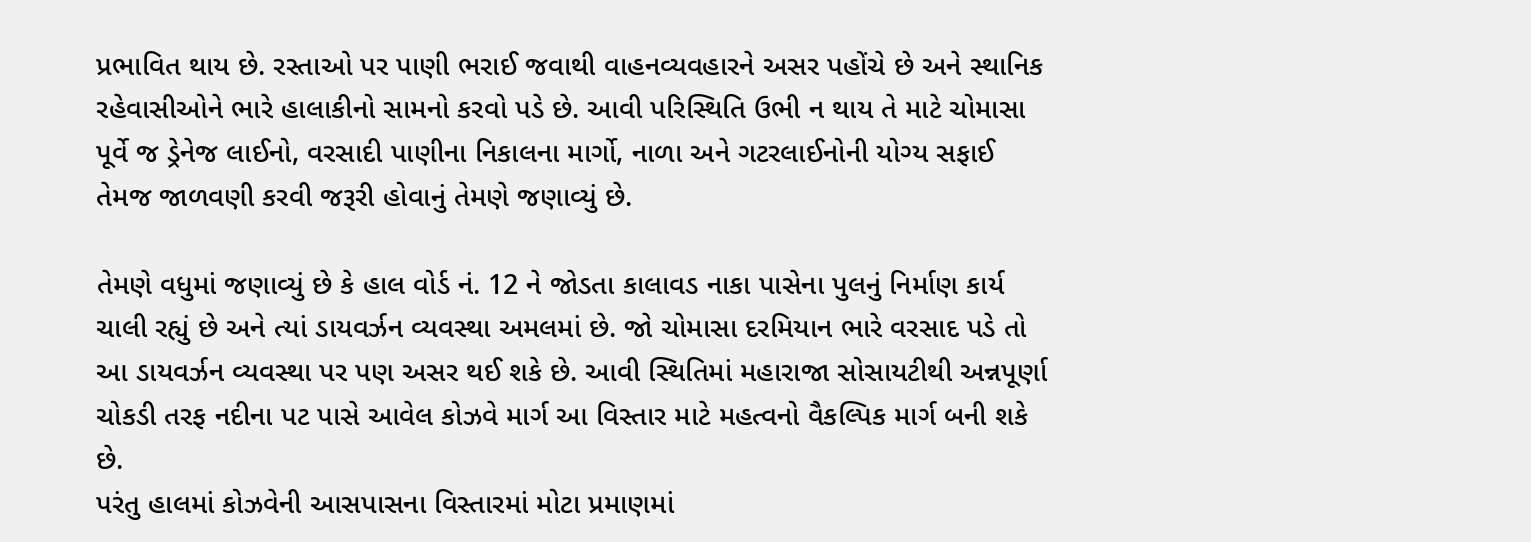પ્રભાવિત થાય છે. રસ્તાઓ પર પાણી ભરાઈ જવાથી વાહનવ્યવહારને અસર પહોંચે છે અને સ્થાનિક રહેવાસીઓને ભારે હાલાકીનો સામનો કરવો પડે છે. આવી પરિસ્થિતિ ઉભી ન થાય તે માટે ચોમાસા પૂર્વે જ ડ્રેનેજ લાઈનો, વરસાદી પાણીના નિકાલના માર્ગો, નાળા અને ગટરલાઈનોની યોગ્ય સફાઈ તેમજ જાળવણી કરવી જરૂરી હોવાનું તેમણે જણાવ્યું છે.

તેમણે વધુમાં જણાવ્યું છે કે હાલ વોર્ડ નં. 12 ને જોડતા કાલાવડ નાકા પાસેના પુલનું નિર્માણ કાર્ય ચાલી રહ્યું છે અને ત્યાં ડાયવર્ઝન વ્યવસ્થા અમલમાં છે. જો ચોમાસા દરમિયાન ભારે વરસાદ પડે તો આ ડાયવર્ઝન વ્યવસ્થા પર પણ અસર થઈ શકે છે. આવી સ્થિતિમાં મહારાજા સોસાયટીથી અન્નપૂર્ણા ચોકડી તરફ નદીના પટ પાસે આવેલ કોઝવે માર્ગ આ વિસ્તાર માટે મહત્વનો વૈકલ્પિક માર્ગ બની શકે છે.
પરંતુ હાલમાં કોઝવેની આસપાસના વિસ્તારમાં મોટા પ્રમાણમાં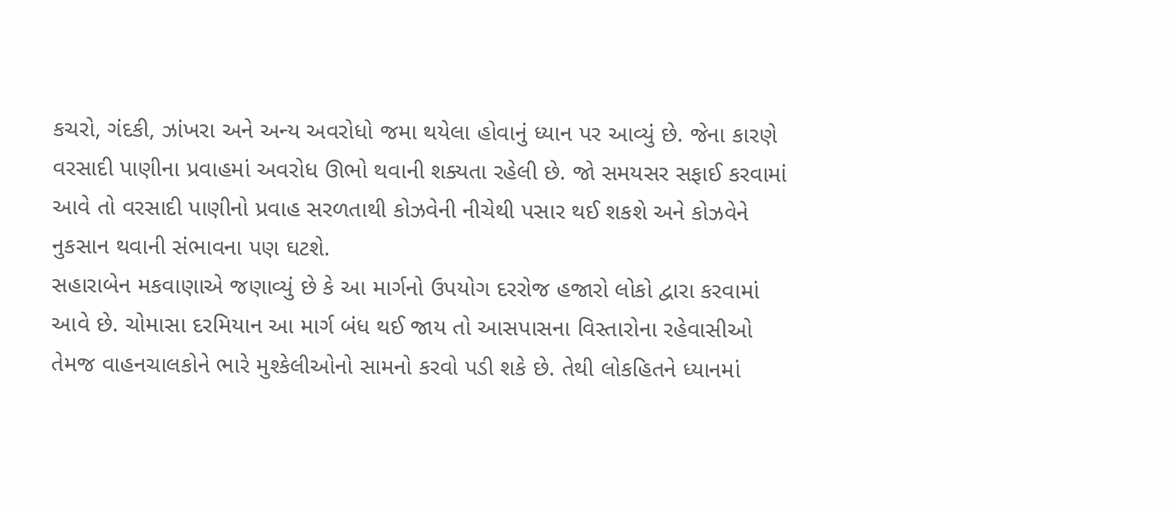કચરો, ગંદકી, ઝાંખરા અને અન્ય અવરોધો જમા થયેલા હોવાનું ધ્યાન પર આવ્યું છે. જેના કારણે વરસાદી પાણીના પ્રવાહમાં અવરોધ ઊભો થવાની શક્યતા રહેલી છે. જો સમયસર સફાઈ કરવામાં આવે તો વરસાદી પાણીનો પ્રવાહ સરળતાથી કોઝવેની નીચેથી પસાર થઈ શકશે અને કોઝવેને નુકસાન થવાની સંભાવના પણ ઘટશે.
સહારાબેન મકવાણાએ જણાવ્યું છે કે આ માર્ગનો ઉપયોગ દરરોજ હજારો લોકો દ્વારા કરવામાં આવે છે. ચોમાસા દરમિયાન આ માર્ગ બંધ થઈ જાય તો આસપાસના વિસ્તારોના રહેવાસીઓ તેમજ વાહનચાલકોને ભારે મુશ્કેલીઓનો સામનો કરવો પડી શકે છે. તેથી લોકહિતને ધ્યાનમાં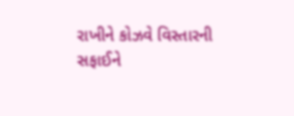રાખીને કોઝવે વિસ્તારની સફાઈને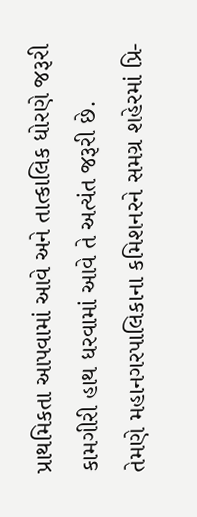પ્રાથમિકતા આપવામાં આવે અને તાત્કાલિક ધોરણે જરૂરી કામગીરી હાથ ધરવામાં આવે તે અત્યંત જરૂરી છે.
તેમણે મહાનગરપાલિકાના કમિશનરને સમગ્ર શહેરમાં પ્રિ-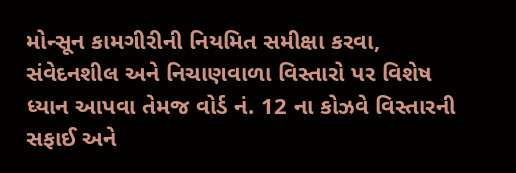મોન્સૂન કામગીરીની નિયમિત સમીક્ષા કરવા, સંવેદનશીલ અને નિચાણવાળા વિસ્તારો પર વિશેષ ધ્યાન આપવા તેમજ વોર્ડ નં. 12 ના કોઝવે વિસ્તારની સફાઈ અને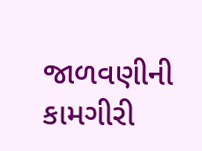જાળવણીની કામગીરી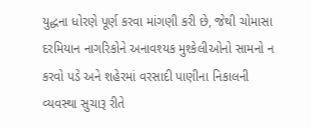યુદ્ધના ધોરણે પૂર્ણ કરવા માંગણી કરી છે, જેથી ચોમાસા દરમિયાન નાગરિકોને અનાવશ્યક મુશ્કેલીઓનો સામનો ન કરવો પડે અને શહેરમાં વરસાદી પાણીના નિકાલની વ્યવસ્થા સુચારૂ રીતે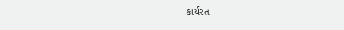કાર્યરત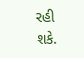રહી શકે.